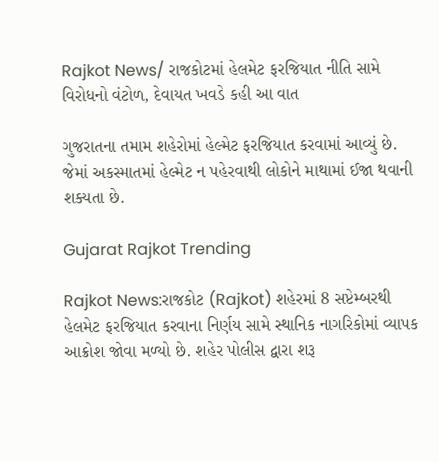Rajkot News/ રાજકોટમાં હેલમેટ ફરજિયાત નીતિ સામે વિરોધનો વંટોળ, દેવાયત ખવડે કહી આ વાત

ગુજરાતના તમામ શહેરોમાં હેલ્મેટ ફરજિયાત કરવામાં આવ્યું છે. જેમાં અકસ્માતમાં હેલ્મેટ ન પહેરવાથી લોકોને માથામાં ઈજા થવાની શક્યતા છે.

Gujarat Rajkot Trending

Rajkot News:રાજકોટ (Rajkot) શહેરમાં 8 સપ્ટેમ્બરથી હેલમેટ ફરજિયાત કરવાના નિર્ણય સામે સ્થાનિક નાગરિકોમાં વ્યાપક આક્રોશ જોવા મળ્યો છે. શહેર પોલીસ દ્વારા શરૂ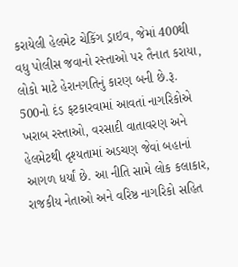કરાયેલી હેલમેટ ચેકિંગ ડ્રાઇવ, જેમાં 400થી વધુ પોલીસ જવાનો રસ્તાઓ પર તૈનાત કરાયા, લોકો માટે હેરાનગતિનું કારણ બની છે.રૂ. 500નો દંડ ફટકારવામાં આવતાં નાગરિકોએ ખરાબ રસ્તાઓ, વરસાદી વાતાવરણ અને હેલમેટથી દૃશ્યતામાં અડચણ જેવાં બહાનાં આગળ ધર્યાં છે. આ નીતિ સામે લોક કલાકાર, રાજકીય નેતાઓ અને વરિષ્ઠ નાગરિકો સહિત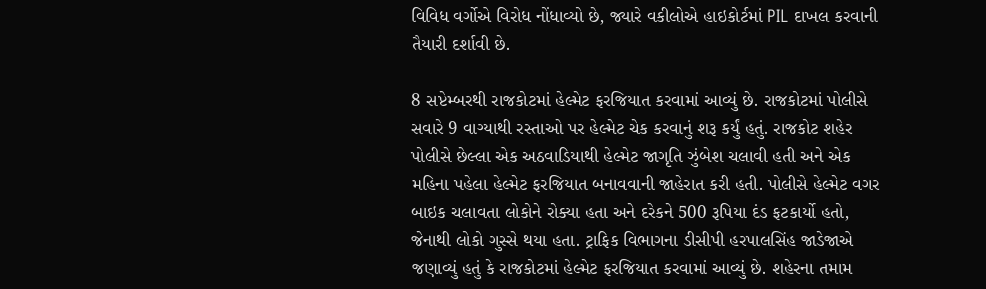વિવિધ વર્ગોએ વિરોધ નોંધાવ્યો છે, જ્યારે વકીલોએ હાઇકોર્ટમાં PIL દાખલ કરવાની તૈયારી દર્શાવી છે.

8 સપ્ટેમ્બરથી રાજકોટમાં હેલ્મેટ ફરજિયાત કરવામાં આવ્યું છે. રાજકોટમાં પોલીસે સવારે 9 વાગ્યાથી રસ્તાઓ પર હેલ્મેટ ચેક કરવાનું શરૂ કર્યું હતું. રાજકોટ શહેર પોલીસે છેલ્લા એક અઠવાડિયાથી હેલ્મેટ જાગૃતિ ઝુંબેશ ચલાવી હતી અને એક મહિના પહેલા હેલ્મેટ ફરજિયાત બનાવવાની જાહેરાત કરી હતી. પોલીસે હેલ્મેટ વગર બાઇક ચલાવતા લોકોને રોક્યા હતા અને દરેકને 500 રૂપિયા દંડ ફટકાર્યો હતો, જેનાથી લોકો ગુસ્સે થયા હતા. ટ્રાફિક વિભાગના ડીસીપી હરપાલસિંહ જાડેજાએ જણાવ્યું હતું કે રાજકોટમાં હેલ્મેટ ફરજિયાત કરવામાં આવ્યું છે. શહેરના તમામ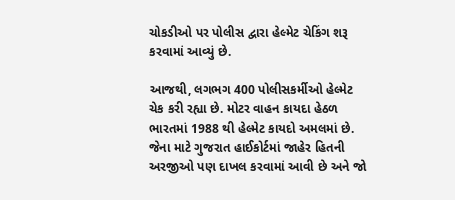ચોકડીઓ પર પોલીસ દ્વારા હેલ્મેટ ચેકિંગ શરૂ કરવામાં આવ્યું છે.

આજથી, લગભગ 400 પોલીસકર્મીઓ હેલ્મેટ ચેક કરી રહ્યા છે. મોટર વાહન કાયદા હેઠળ ભારતમાં 1988 થી હેલ્મેટ કાયદો અમલમાં છે. જેના માટે ગુજરાત હાઈકોર્ટમાં જાહેર હિતની અરજીઓ પણ દાખલ કરવામાં આવી છે અને જો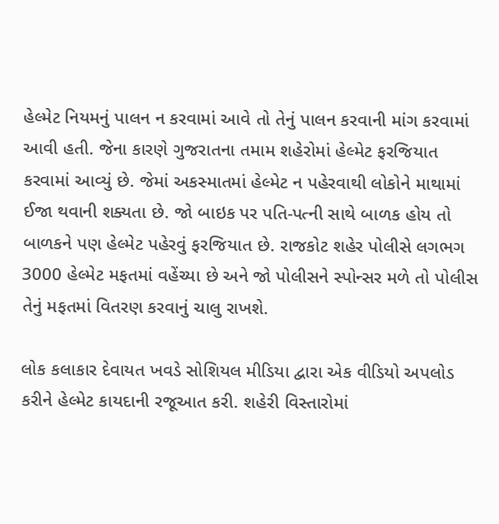હેલ્મેટ નિયમનું પાલન ન કરવામાં આવે તો તેનું પાલન કરવાની માંગ કરવામાં આવી હતી. જેના કારણે ગુજરાતના તમામ શહેરોમાં હેલ્મેટ ફરજિયાત કરવામાં આવ્યું છે. જેમાં અકસ્માતમાં હેલ્મેટ ન પહેરવાથી લોકોને માથામાં ઈજા થવાની શક્યતા છે. જો બાઇક પર પતિ-પત્ની સાથે બાળક હોય તો બાળકને પણ હેલ્મેટ પહેરવું ફરજિયાત છે. રાજકોટ શહેર પોલીસે લગભગ 3000 હેલ્મેટ મફતમાં વહેંચ્યા છે અને જો પોલીસને સ્પોન્સર મળે તો પોલીસ તેનું મફતમાં વિતરણ કરવાનું ચાલુ રાખશે.

લોક કલાકાર દેવાયત ખવડે સોશિયલ મીડિયા દ્વારા એક વીડિયો અપલોડ કરીને હેલ્મેટ કાયદાની રજૂઆત કરી. શહેરી વિસ્તારોમાં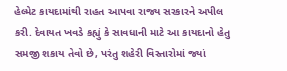હેલ્મેટ કાયદામાંથી રાહત આપવા રાજ્ય સરકારને અપીલ કરી. દેવાયત ખવડે કહ્યું કે સાવધાની માટે આ કાયદાનો હેતુ સમજી શકાય તેવો છે, પરંતુ શહેરી વિસ્તારોમાં જ્યાં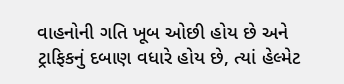વાહનોની ગતિ ખૂબ ઓછી હોય છે અને ટ્રાફિકનું દબાણ વધારે હોય છે, ત્યાં હેલ્મેટ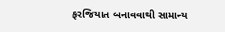ફરજિયાત બનાવવાથી સામાન્ય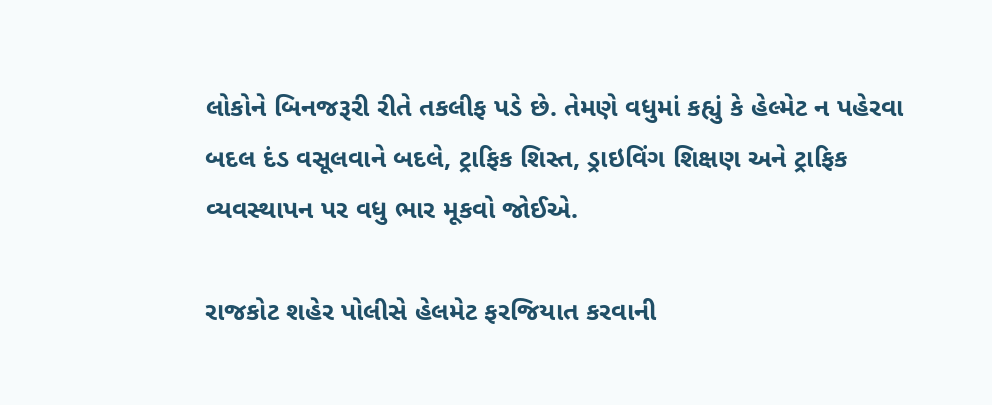લોકોને બિનજરૂરી રીતે તકલીફ પડે છે. તેમણે વધુમાં કહ્યું કે હેલ્મેટ ન પહેરવા બદલ દંડ વસૂલવાને બદલે, ટ્રાફિક શિસ્ત, ડ્રાઇવિંગ શિક્ષણ અને ટ્રાફિક વ્યવસ્થાપન પર વધુ ભાર મૂકવો જોઈએ.

રાજકોટ શહેર પોલીસે હેલમેટ ફરજિયાત કરવાની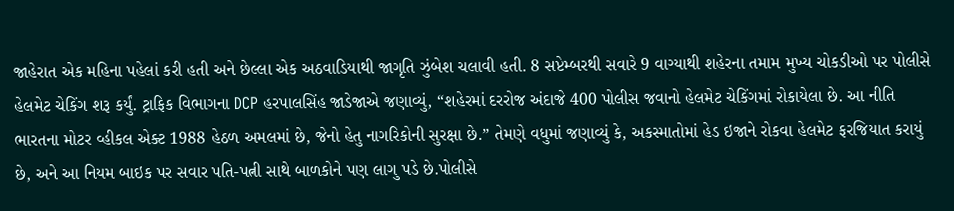જાહેરાત એક મહિના પહેલાં કરી હતી અને છેલ્લા એક અઠવાડિયાથી જાગૃતિ ઝુંબેશ ચલાવી હતી. 8 સપ્ટેમ્બરથી સવારે 9 વાગ્યાથી શહેરના તમામ મુખ્ય ચોકડીઓ પર પોલીસે હેલમેટ ચેકિંગ શરૂ કર્યું. ટ્રાફિક વિભાગના DCP હરપાલસિંહ જાડેજાએ જણાવ્યું, “શહેરમાં દરરોજ અંદાજે 400 પોલીસ જવાનો હેલમેટ ચેકિંગમાં રોકાયેલા છે. આ નીતિ ભારતના મોટર વ્હીકલ એક્ટ 1988 હેઠળ અમલમાં છે, જેનો હેતુ નાગરિકોની સુરક્ષા છે.” તેમણે વધુમાં જણાવ્યું કે, અકસ્માતોમાં હેડ ઇજાને રોકવા હેલમેટ ફરજિયાત કરાયું છે, અને આ નિયમ બાઇક પર સવાર પતિ-પત્ની સાથે બાળકોને પણ લાગુ પડે છે.પોલીસે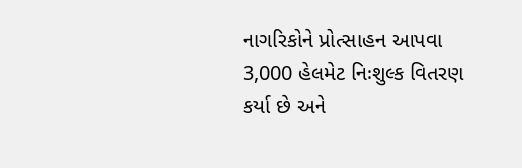નાગરિકોને પ્રોત્સાહન આપવા 3,000 હેલમેટ નિઃશુલ્ક વિતરણ કર્યા છે અને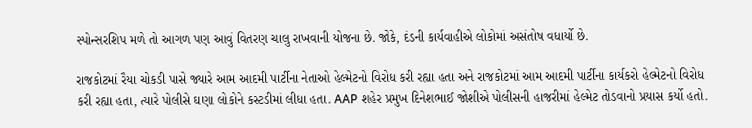સ્પોન્સરશિપ મળે તો આગળ પણ આવું વિતરણ ચાલુ રાખવાની યોજના છે. જોકે, દંડની કાર્યવાહીએ લોકોમાં અસંતોષ વધાર્યો છે.

રાજકોટમાં રૈયા ચોકડી પાસે જ્યારે આમ આદમી પાર્ટીના નેતાઓ હેલ્મેટનો વિરોધ કરી રહ્યા હતા અને રાજકોટમાં આમ આદમી પાર્ટીના કાર્યકરો હેલ્મેટનો વિરોધ કરી રહ્યા હતા, ત્યારે પોલીસે ઘણા લોકોને કસ્ટડીમાં લીધા હતા. AAP શહેર પ્રમુખ દિનેશભાઈ જોશીએ પોલીસની હાજરીમાં હેલ્મેટ તોડવાનો પ્રયાસ કર્યો હતો.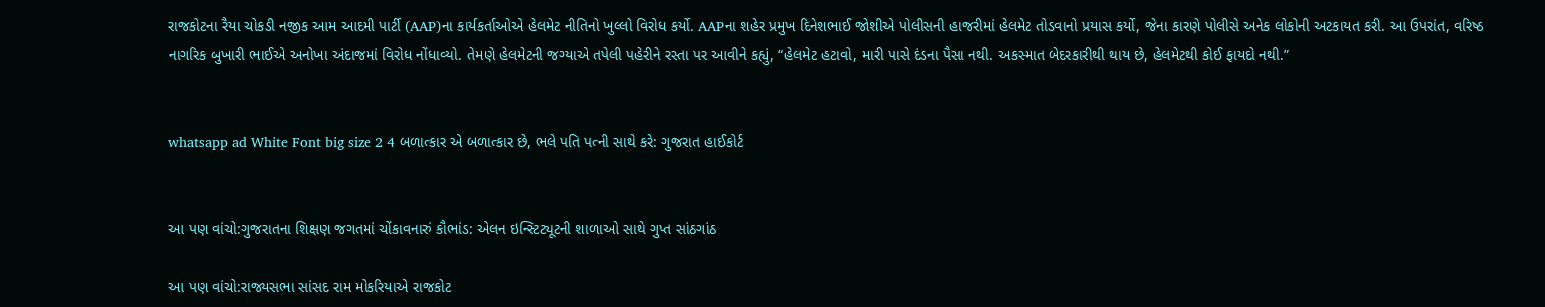રાજકોટના રૈયા ચોકડી નજીક આમ આદમી પાર્ટી (AAP)ના કાર્યકર્તાઓએ હેલમેટ નીતિનો ખુલ્લો વિરોધ કર્યો. AAPના શહેર પ્રમુખ દિનેશભાઈ જોશીએ પોલીસની હાજરીમાં હેલમેટ તોડવાનો પ્રયાસ કર્યો, જેના કારણે પોલીસે અનેક લોકોની અટકાયત કરી. આ ઉપરાંત, વરિષ્ઠ નાગરિક બુખારી ભાઈએ અનોખા અંદાજમાં વિરોધ નોંધાવ્યો. તેમણે હેલમેટની જગ્યાએ તપેલી પહેરીને રસ્તા પર આવીને કહ્યું, “હેલમેટ હટાવો, મારી પાસે દંડના પૈસા નથી. અકસ્માત બેદરકારીથી થાય છે, હેલમેટથી કોઈ ફાયદો નથી.”


whatsapp ad White Font big size 2 4 બળાત્કાર એ બળાત્કાર છે, ભલે પતિ પત્ની સાથે કરે: ગુજરાત હાઈકોર્ટ


આ પણ વાંચો:ગુજરાતના શિક્ષણ જગતમાં ચોંકાવનારું કૌભાંડ: એલન ઇન્સ્ટિટ્યૂટની શાળાઓ સાથે ગુપ્ત સાંઠગાંઠ

આ પણ વાંચો:રાજ્યસભા સાંસદ રામ મોકરિયાએ રાજકોટ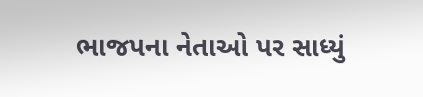ભાજપના નેતાઓ પર સાધ્યું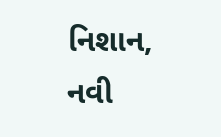નિશાન, નવી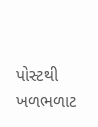પોસ્ટથી ખળભળાટ